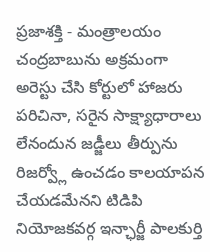ప్రజాశక్తి - మంత్రాలయం
చంద్రబాబును అక్రమంగా అరెస్టు చేసి కోర్టులో హాజరు పరిచినా, సరైన సాక్ష్యాధారాలు లేనందున జడ్జీలు తీర్పును రిజర్వ్లో ఉంచడం కాలయాపన చేయడమేనని టిడిపి నియోజకవర్గ ఇన్ఛార్జీ పాలకుర్తి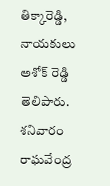తిక్కారెడ్డి, నాయకులు అశోక్ రెడ్డి తెలిపారు. శనివారం రాఘవేంద్ర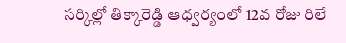సర్కిల్లో తిక్కారెడ్డి ఆధ్వర్యంలో 12వ రోజు రిలే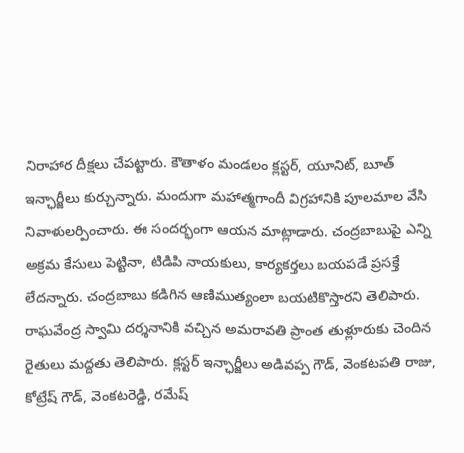నిరాహార దీక్షలు చేపట్టారు. కౌతాళం మండలం క్లస్టర్, యూనిట్, బూత్ ఇన్ఛార్జీలు కుర్చున్నారు. మందుగా మహాత్మగాందీ విగ్రహానికి పూలమాల వేసి నివాళులర్పించారు. ఈ సందర్భంగా ఆయన మాట్లాడారు. చంద్రబాబుపై ఎన్ని అక్రమ కేసులు పెట్టినా, టిడిపి నాయకులు, కార్యకర్తలు బయపడే ప్రసక్తే లేదన్నారు. చంద్రబాబు కడిగిన ఆణిముత్యంలా బయటికొస్తారని తెలిపారు. రాఘవేంద్ర స్వామి దర్శనానికి వచ్చిన అమరావతి ప్రాంత తుళ్లూరుకు చెందిన రైతులు మద్దతు తెలిపారు. క్లస్టర్ ఇన్ఛార్జీలు అడివప్ప గౌడ్, వెంకటపతి రాజు, కోట్రేష్ గౌడ్, వెంకటరెడ్డి, రమేష్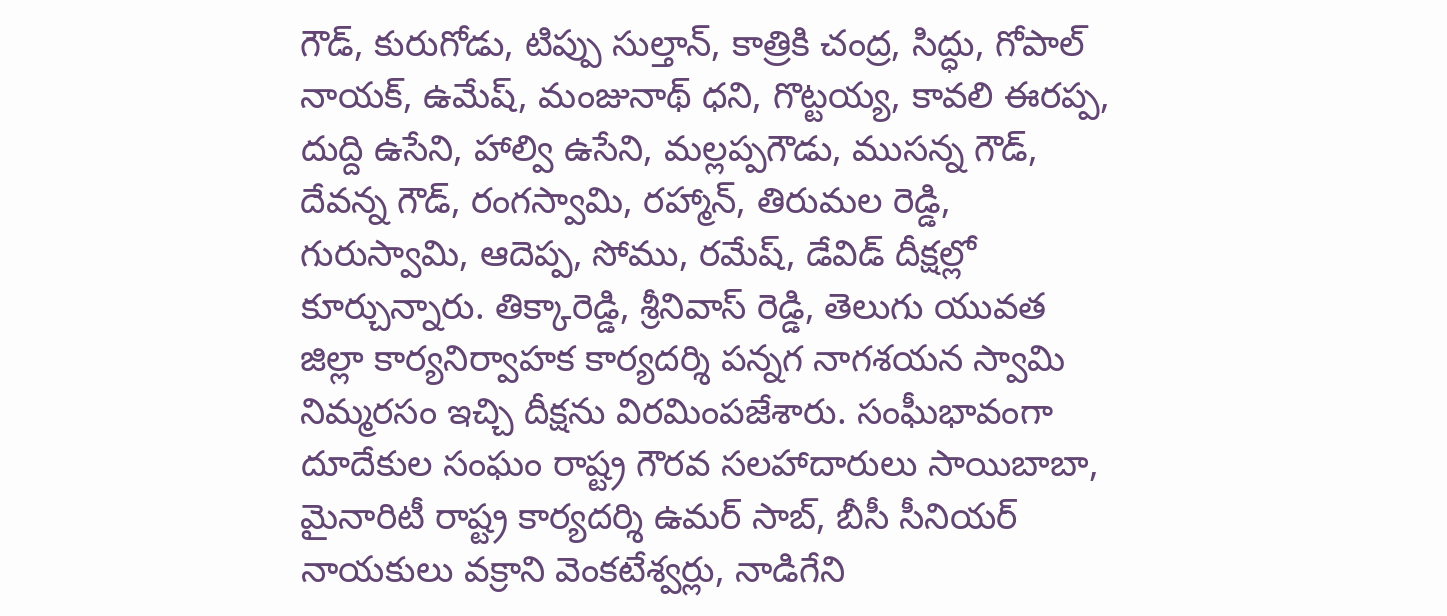గౌడ్, కురుగోడు, టిప్పు సుల్తాన్, కాత్రికి చంద్ర, సిద్ధు, గోపాల్ నాయక్, ఉమేష్, మంజునాథ్ ధని, గొట్టయ్య, కావలి ఈరప్ప, దుద్ది ఉసేని, హాల్వి ఉసేని, మల్లప్పగౌడు, ముసన్న గౌడ్, దేవన్న గౌడ్, రంగస్వామి, రహ్మాన్, తిరుమల రెడ్డి, గురుస్వామి, ఆదెప్ప, సోము, రమేష్, డేవిడ్ దీక్షల్లో కూర్చున్నారు. తిక్కారెడ్డి, శ్రీనివాస్ రెడ్డి, తెలుగు యువత జిల్లా కార్యనిర్వాహక కార్యదర్శి పన్నగ నాగశయన స్వామి నిమ్మరసం ఇచ్చి దీక్షను విరమింపజేశారు. సంఘీభావంగా దూదేకుల సంఘం రాష్ట్ర గౌరవ సలహాదారులు సాయిబాబా, మైనారిటీ రాష్ట్ర కార్యదర్శి ఉమర్ సాబ్, బీసీ సీనియర్ నాయకులు వక్రాని వెంకటేశ్వర్లు, నాడిగేని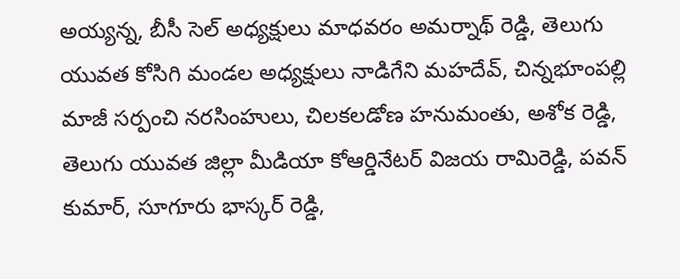అయ్యన్న, బీసీ సెల్ అధ్యక్షులు మాధవరం అమర్నాథ్ రెడ్డి, తెలుగు యువత కోసిగి మండల అధ్యక్షులు నాడిగేని మహదేవ్, చిన్నభూంపల్లి మాజీ సర్పంచి నరసింహులు, చిలకలడోణ హనుమంతు, అశోక రెడ్డి, తెలుగు యువత జిల్లా మీడియా కోఆర్డినేటర్ విజయ రామిరెడ్డి, పవన్ కుమార్, సూగూరు భాస్కర్ రెడ్డి,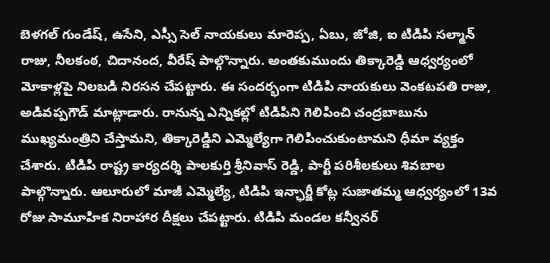బెళగల్ గుండేష్, ఉసేని, ఎస్సీ సెల్ నాయకులు మారెప్ప, ఏబు, జోజి, ఐ టిడిపి సల్మాన్ రాజు, నీలకంఠ, చిదానంద, వీరేష్ పాల్గొన్నారు. అంతకుముందు తిక్కారెడ్డి ఆధ్వర్యంలో మోకాళ్లపై నిలబడి నిరసన చేపట్టారు. ఈ సందర్భంగా టిడిపి నాయకులు వెంకటపతి రాజు, అడివప్పగౌడ్ మాట్లాడారు. రానున్న ఎన్నికల్లో టిడిపిని గెలిపించి చంద్రబాబును ముఖ్యమంత్రిని చేస్తామని, తిక్కారెడ్డిని ఎమ్మెల్యేగా గెలిపించుకుంటామని ధీమా వ్యక్తం చేశారు. టిడిపి రాష్ట్ర కార్యదర్శి పాలకుర్తి శ్రీనివాస్ రెడ్డి, పార్టీ పరిశీలకులు శివబాల పాల్గొన్నారు. ఆలూరులో మాజీ ఎమ్మెల్యే, టిడిపి ఇన్ఛార్జీ కోట్ల సుజాతమ్మ ఆధ్వర్యంలో 13వ రోజు సామూహిక నిరాహార దీక్షలు చేపట్టారు. టిడిపి మండల కన్వీనర్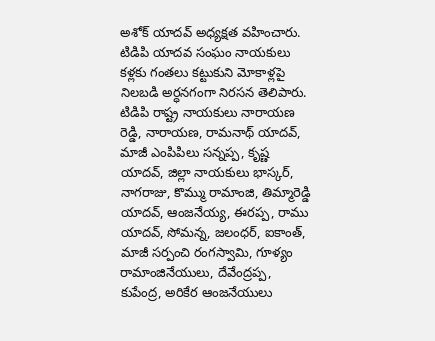అశోక్ యాదవ్ అధ్యక్షత వహించారు. టిడిపి యాదవ సంఘం నాయకులు కళ్లకు గంతలు కట్టుకుని మోకాళ్లపై నిలబడి అర్ధనగంగా నిరసన తెలిపారు. టిడిపి రాష్ట్ర నాయకులు నారాయణ రెడ్డి, నారాయణ, రామనాథ్ యాదవ్, మాజీ ఎంపిపిలు సన్నప్ప, కృష్ణ యాదవ్, జిల్లా నాయకులు భాస్కర్, నాగరాజు, కొమ్ము రామాంజి, తిమ్మారెడ్డి యాదవ్, ఆంజనేయ్య, ఈరప్ప, రాము యాదవ్, సోమన్న, జలంధర్, ఐకాంత్, మాజీ సర్పంచి రంగస్వామి, గూళ్యం రామాంజినేయులు, దేవేంద్రప్ప, కుపేంద్ర, అరికేర ఆంజనేయులు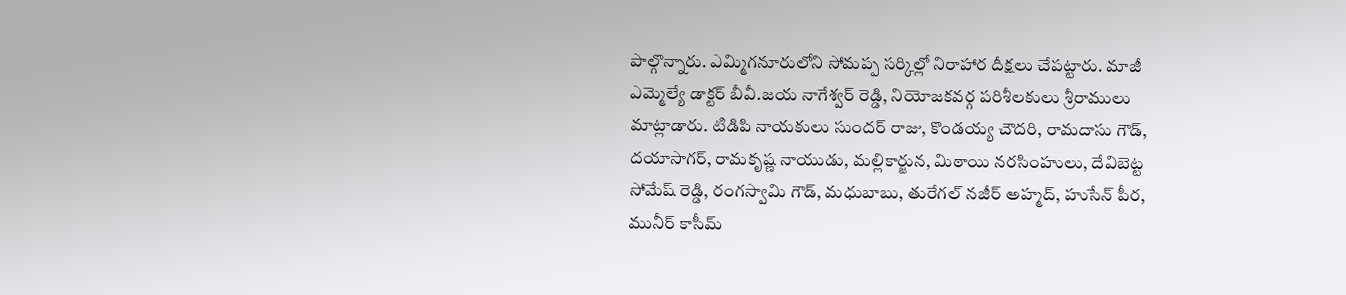పాల్గొన్నారు. ఎమ్మిగనూరులోని సోమప్ప సర్కిల్లో నిరాహార దీక్షలు చేపట్టారు. మాజీ ఎమ్మెల్యే డాక్టర్ బీవీ.జయ నాగేశ్వర్ రెడ్డి, నియోజకవర్గ పరిశీలకులు శ్రీరాములు మాట్లాడారు. టిడిపి నాయకులు సుందర్ రాజు, కొండయ్య చౌదరి, రామదాసు గౌడ్, దయాసాగర్, రామకృష్ణ నాయుడు, మల్లికార్జున, మిఠాయి నరసింహులు, దేవిబెట్ట సోమేష్ రెడ్డి, రంగస్వామి గౌడ్, మధుబాబు, తురేగల్ నజీర్ అహ్మద్, హుసేన్ పీర, మునీర్ కాసీమ్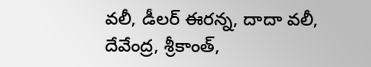వలీ, డీలర్ ఈరన్న, దాదా వలీ, దేవేంద్ర, శ్రీకాంత్,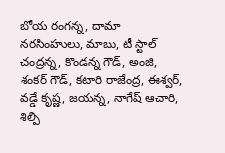బోయ రంగన్న, దామా నరసింహులు, మాబు, టీ స్టాల్ చంద్రన్న, కొండన్న గౌడ్, అంజి, శంకర్ గౌడ్, కటారి రాజేంద్ర, ఈశ్వర్, వడ్డే కృష్ణ, జయన్న, నాగేష్ ఆచారి, శిల్పి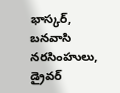భాస్కర్, బనవాసి నరసింహులు, డ్రైవర్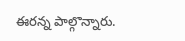ఈరన్న పాల్గొన్నారు.